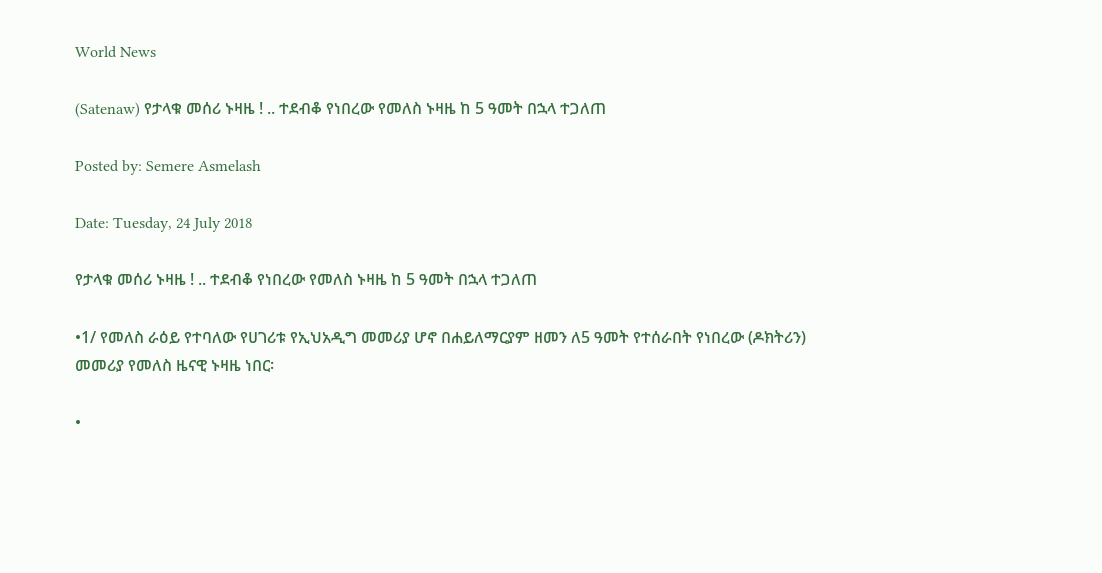World News

(Satenaw) የታላቁ መሰሪ ኑዛዜ ! .. ተደብቆ የነበረው የመለስ ኑዛዜ ከ 5 ዓመት በኋላ ተጋለጠ

Posted by: Semere Asmelash

Date: Tuesday, 24 July 2018

የታላቁ መሰሪ ኑዛዜ ! .. ተደብቆ የነበረው የመለስ ኑዛዜ ከ 5 ዓመት በኋላ ተጋለጠ

•1/ የመለስ ራዕይ የተባለው የሀገሪቱ የኢህአዲግ መመሪያ ሆኖ በሐይለማርያም ዘመን ለ5 ዓመት የተሰራበት የነበረው (ዶክትሪን) መመሪያ የመለስ ዜናዊ ኑዛዜ ነበር፡

•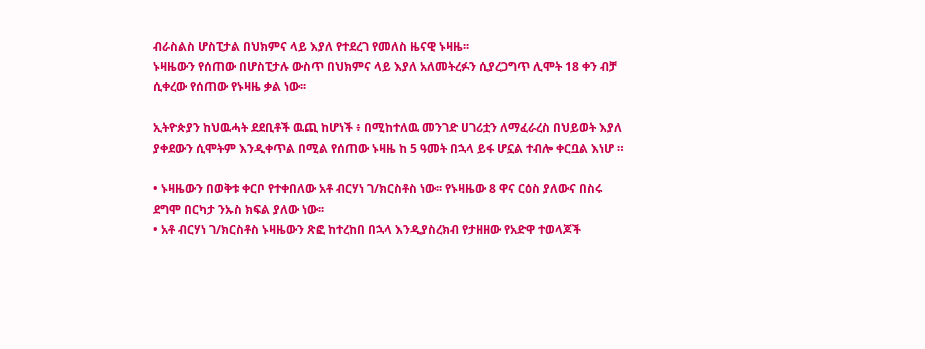ብራስልስ ሆስፒታል በህክምና ላይ እያለ የተደረገ የመለስ ዜናዊ ኑዛዜ፡፡
ኑዛዜውን የሰጠው በሆስፒታሉ ውስጥ በህክምና ላይ እያለ አለመትረፉን ሲያረጋግጥ ሊሞት 18 ቀን ብቻ ሲቀረው የሰጠው የኑዛዜ ቃል ነው፡፡

ኢትዮጵያን ከህዉሓት ደደቢቶች ዉጪ ከሆነች ፥ በሚከተለዉ መንገድ ሀገሪቷን ለማፈራረስ በህይወት እያለ ያቀደውን ሲሞትም እንዲቀጥል በሚል የሰጠው ኑዛዜ ከ 5 ዓመት በኋላ ይፋ ሆኗል ተብሎ ቀርቧል እነሆ ።

• ኑዛዜውን በወቅቱ ቀርቦ የተቀበለው አቶ ብርሃነ ገ/ክርስቶስ ነው፡፡ የኑዛዜው 8 ዋና ርዕስ ያለውና በስሩ ደግሞ በርካታ ንኡስ ክፍል ያለው ነው፡፡
• አቶ ብርሃነ ገ/ክርስቶስ ኑዛዜውን ጽፎ ከተረከበ በኋላ እንዲያስረክብ የታዘዘው የአድዋ ተወላጆች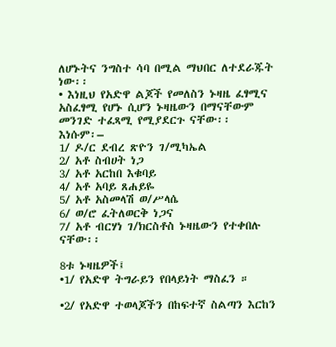ለሆኑትና ንግስተ ሳባ በሚል ማህበር ለተደራጁት ነው፡፡
• እነዚህ የአድዋ ልጆች የመለስን ኑዛዜ ፈፃሚና አስፈፃሚ የሆኑ ሲሆን ኑዛዜውን በማናቸውም መንገድ ተፈጻሚ የሚያደርጉ ናቸው፡፡
እነሱም፡–
1/ ዶ/ር ደብረ ጽዮን ገ/ሚካኤል
2/ አቶ ስብሀት ነጋ
3/ አቶ አርከበ እቁባይ
4/ አቶ አባይ ጸሐይዬ
5/ አቶ አስመላሽ ወ/ሥላሴ
6/ ወ/ሮ ፈትለወርቅ ነጋና
7/ አቶ ብርሃነ ገ/ክርስቶስ ኑዛዜውን የተቀበሉ ናቸው፡፡

8ቱ ኑዛዜዎች፤
•1/ የአድዋ ትግራይን የበላይነት ማስፈን ።

•2/ የአድዋ ተወላጆችን በከፍተኛ ስልጣን እርከን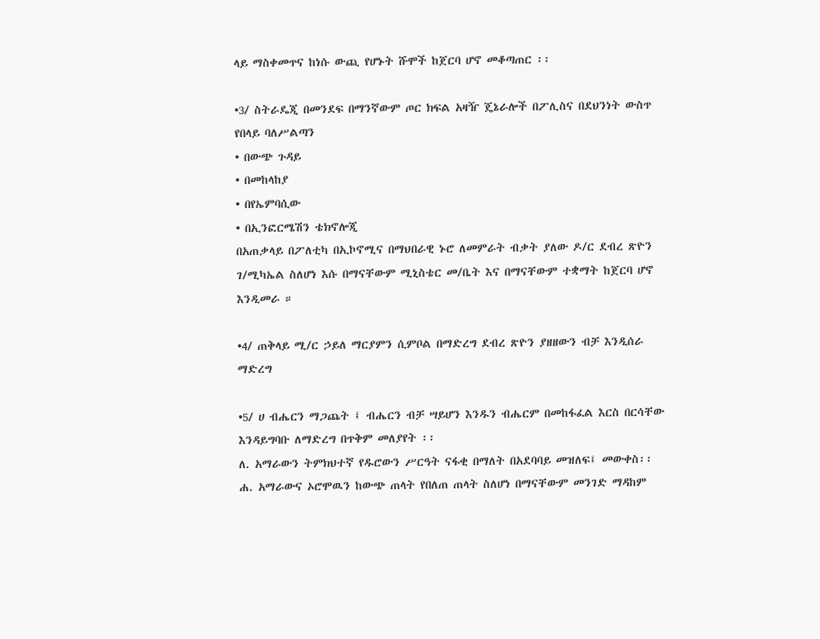ላይ ማስቀመጥና ከነሱ ውጪ የሆኑት ሹሞች ከጀርባ ሆኖ መቆጣጠር ፡፡

•3/ ስትራዴጂ በመንደፍ በማንኛውም ጦር ክፍል አዛዥ ጄኔራሎች በፖሊስና በደህንነት ውስጥ የበላይ ባለሥልጣን
• በውጭ ጉዳይ
• በመከላከያ
• በየኤምባሲው
• በኢንፎርሜሽን ቴክኖሎጂ
በአጠቃላይ በፖለቲካ በኢኮኖሚና በማህበራዊ ኑሮ ለመምራት ብቃት ያለው ዶ/ር ደብረ ጽዮን ገ/ሚካኤል ስለሆነ እሱ በማናቸውም ሚኒስቴር መ/ቤት እና በማናቸውም ተቋማት ከጀርባ ሆኖ እንዲመራ ።

•4/ ጠቅላይ ሚ/ር ኃይለ ማርያምን ሲምቦል በማድረግ ደብረ ጽዮን ያዘዘውን ብቻ እንዲሰራ ማድረግ

•5/ ሀ ብሔርን ማጋጨት ፤ ብሔርን ብቻ ሣይሆን እንዱን ብሔርም በመከፋፈል እርስ በርሳቸው እንዳይግባቡ ለማድረግ በጥቅም መለያየት ፡፡
ለ. አማራውን ትምክህተኛ የዱሮውን ሥርዓት ናፋቂ በማለት በአደባባይ መዝለፍ፤ መውቀስ፡፡
ሐ. አማራውና ኦሮሞዉን ከውጭ ጠላት የበለጠ ጠላት ስለሆነ በማናቸውም መንገድ ማዳከም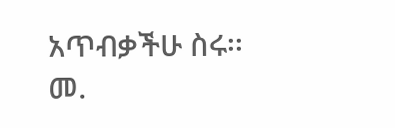አጥብቃችሁ ስሩ፡፡
መ.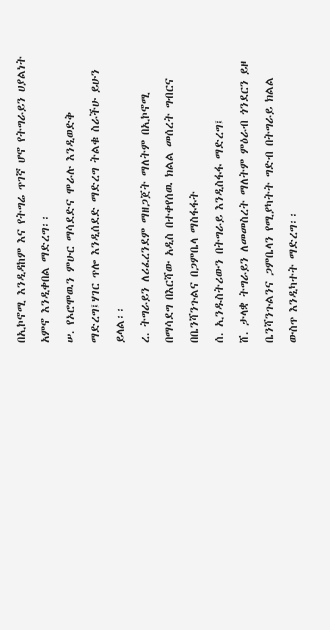በኢኮኖሚ እንዲዳከም እና የትግሬ ጥገኛ ሆኖ የትግራይን ሀያልነት አምኖ እንዲቀበል ማድረግ፡፡
ሠ. የኦሮሞዉን ምሁር ማሳደድና ሞራሉ እንዲወድቅ ማድረግ፤ሃገር ጥሎ እንዲሰደድ ማድረግ ትልቁ ስራችሁ ይሁን ይላል፡፡
ረ. ትግራይን ለሪፈረንደም ማዘጋጀት ማለትም በኢኮኖሚ በማሳደግ በእርሻው አዲስ በተቀየሰዉ ክልል መሰረት ግብርና በቤንሻንጉልና በጋምቤላ ማስፋፋት
ሰ. ኢንዱስትሪውን በትግራይ እንዲስፋፋ ማድረግ፤
ሸ. ታላቋ ትግራይን ለመመስረት ማለትም ምዕራብ ጎንደርን ይዞ ቤንሻንጉልንና ጋምቤላን የሚያካትት ግድብ በትግራይ ክልል ውስጥ እንዲካተት ማድረግ፡፡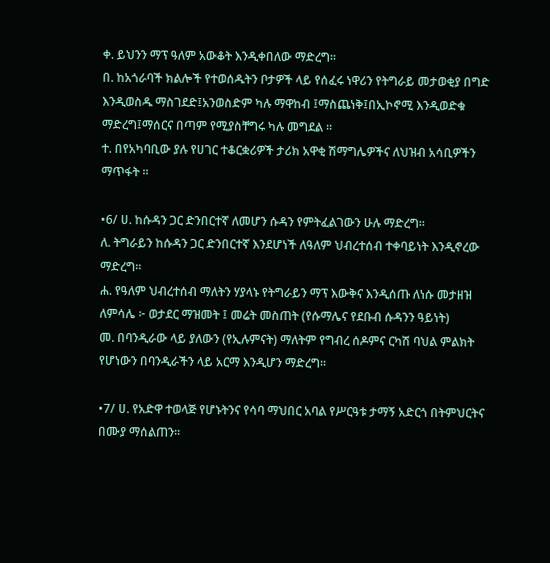ቀ. ይህንን ማፕ ዓለም አውቆት እንዲቀበለው ማድረግ፡፡
በ. ከአጎራባች ክልሎች የተወሰዱትን ቦታዎች ላይ የሰፈሩ ነዋሪን የትግራይ መታወቂያ በግድ እንዲወስዱ ማስገደድ፤አንወስድም ካሉ ማዋከብ ፤ማስጨነቅ፤በኢኮኖሚ እንዲወድቁ ማድረግ፤ማሰርና በጣም የሚያስቸግሩ ካሉ መግደል ፡፡
ተ. በየአካባቢው ያሉ የሀገር ተቆርቋሪዎች ታሪክ አዋቂ ሽማግሌዎችና ለህዝብ አሳቢዎችን ማጥፋት ፡፡

•6/ ሀ. ከሱዳን ጋር ድንበርተኛ ለመሆን ሱዳን የምትፈልገውን ሁሉ ማድረግ፡፡
ለ. ትግራይን ከሱዳን ጋር ድንበርተኛ እንደሆነች ለዓለም ህብረተሰብ ተቀባይነት እንዲኖረው ማድረግ፡፡
ሐ. የዓለም ህብረተሰብ ማለትን ሃያላኑ የትግራይን ማፕ እውቅና እንዲሰጡ ለነሱ መታዘዝ
ለምሳሌ ፦ ወታደር ማዝመት ፤ መሬት መስጠት (የሱማሌና የደቡብ ሱዳንን ዓይነት)
መ. በባንዲራው ላይ ያለውን (የኢሉምናት) ማለትም የግብረ ሰዶምና ርካሽ ባህል ምልክት
የሆነውን በባንዲራችን ላይ አርማ እንዲሆን ማድረግ፡፡

•7/ ሀ. የአድዋ ተወላጅ የሆኑትንና የሳባ ማህበር አባል የሥርዓቱ ታማኝ አድርጎ በትምህርትና በሙያ ማሰልጠን፡፡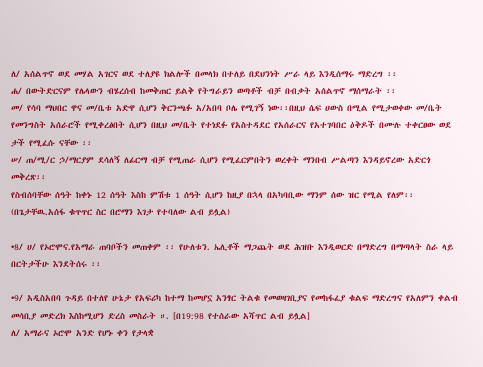ለ/ አሰልጥኖ ወደ መሃል አገርና ወደ ተለያዩ ክልሎች በመላክ በተለይ በደህንነት ሥራ ላይ እንዲሰማሩ ማድረግ ፡፡
ሐ/ በውትድርናም የሌላውን ብሄረሰብ ከመቅጠር ይልቅ የትግራይን ወጣቶች ብቻ በብቃት አሰልጥኖ ማሰማራት ፡፡
መ/ የሳባ ማህበር ዋና መ/ቤቱ አድዋ ሲሆን ቅርንጫፉ አ/አበባ ቦሌ የሚገኝ ነው፡፡በዚህ ሴፍ ሀውስ በሚል የሚታወቀው መ/ቤት የመንግስት አሰራሮች የሚቀረፅበት ሲሆን በዚህ መ/ቤት የተነደፉ የአስተዳደር የአሰራርና የአተገባበር ዕቅዶች በሙሉ ተቀርፀው ወደ ታች የሚፈሱ ናቸው ፡፡
ሠ/ ጠ/ሚ/ር ኃ/ማርያም ደሳለኝ ለፊርማ ብቻ የሚጠራ ሲሆን የሚፈርምበትን ወረቀት ማንበብ ሥልጣን እንዳይኖረው አድርጎ መቅረጽ፡፡
የስብሰባቸው ሰዓት ከቀኑ 12 ሰዓት እስከ ምሽቱ 1 ሰዓት ሲሆን ከዚያ በኋላ በአካባቢው ማንም ሰው ዝር የሚል የለም፡፡ (በጌታቸዉ.አሰፋ ቁጥጥር ስር በሮማን እገታ የተባለው ልብ ይሏል)

•8/ ሀ/ የኦሮሞና.የአማራ ጠባቦችን መጠቀም ፡፡ የሁለቱን. ኤሊቶች ማጋጨት ወደ ሕዝቡ እንዲወርድ በማድረግ በማጣላት ስራ ላይ በርትታችሁ እንደትሰሩ ፡፡

•9/ አዲስአበባ ጉዳይ በተለየ ሁኔታ የአፍሪካ ከተማ ከመሆኗ አንፃር ትልቁ የመወዛገቢያና የመከፋፈያ ቁልፍ ማድረግና የአለምን ቀልብ መሳቢያ መድረክ እስከሚሆን ድረስ መስራት ።. [በ19:98 የተሰራው አሻጥር ልብ ይሏል]
ለ/ አማራና ኦሮሞ አንድ የሆኑ ቀን የታላቋ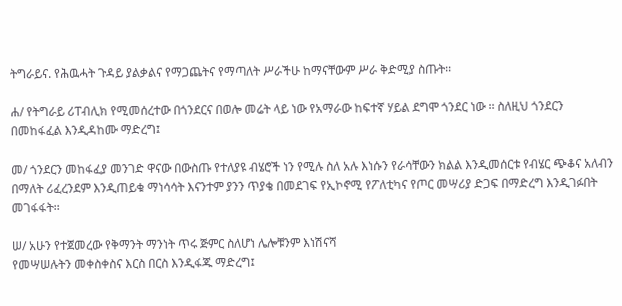ትግራይና. የሕዉሓት ጉዳይ ያልቃልና የማጋጨትና የማጣለት ሥራችሁ ከማናቸውም ሥራ ቅድሚያ ስጡት፡፡

ሐ/ የትግራይ ሪፐብሊክ የሚመሰረተው በጎንደርና በወሎ መሬት ላይ ነው የአማራው ከፍተኛ ሃይል ደግሞ ጎንደር ነው ፡፡ ስለዚህ ጎንደርን በመከፋፈል እንዲዳከሙ ማድረግ፤

መ/ ጎንደርን መከፋፈያ መንገድ ዋናው በውስጡ የተለያዩ ብሄሮች ነን የሚሉ ስለ አሉ እነሱን የራሳቸውን ክልል እንዲመሰርቱ የብሄር ጭቆና አለብን በማለት ሪፈረንደም እንዲጠይቁ ማነሳሳት እናንተም ያንን ጥያቄ በመደገፍ የኢኮኖሚ የፖለቲካና የጦር መሣሪያ ድጋፍ በማድረግ እንዲገፉበት መገፋፋት፡፡

ሠ/ አሁን የተጀመረው የቅማንት ማንነት ጥሩ ጅምር ስለሆነ ሌሎቹንም እነሽናሻ
የመሣሠሉትን መቀስቀስና እርስ በርስ እንዲፋጁ ማድረግ፤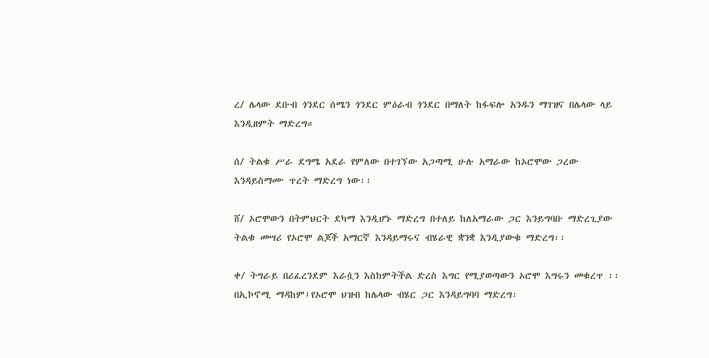ረ/ ሌላው ደቡብ ጎንደር ሰሜን ጎንደር ምዕራብ ጎንደር በማለት ከፋፍሎ አንዱን ማገዝና በሌላው ላይ እንዲዘምት ማድረግ።

ሰ/ ትልቁ ሥራ ደግሜ አደራ የምለው በተገኘው አጋጣሚ ሁሉ አማራው ከኦሮሞው ጋረው እንዳይስማሙ ጥረት ማድረግ ነው፡፡

ሸ/ ኦሮሞውን በትምህርት ደካማ እንዲሆኑ ማድረግ በተለይ ከለአማራው ጋር እንይግባቡ ማድረጊያው ትልቁ መሣሪ የኦሮሞ ልጆች አማርኛ እንዳይማሩና ብሄራዊ ቋንቋ እንዲያውቁ ማድረግ፡፡

ቀ/ ትግራይ በሪፈረንደም እራሷን እስከምትችል ድረስ እግር የሚያወጣውን ኦሮሞ እግሩን መቁረጥ ፡፡በኢኮኖሚ ማዳከም፤የኦሮሞ ህዝብ ከሌላው ብሄር ጋር እንዳይግባባ ማድረግ፡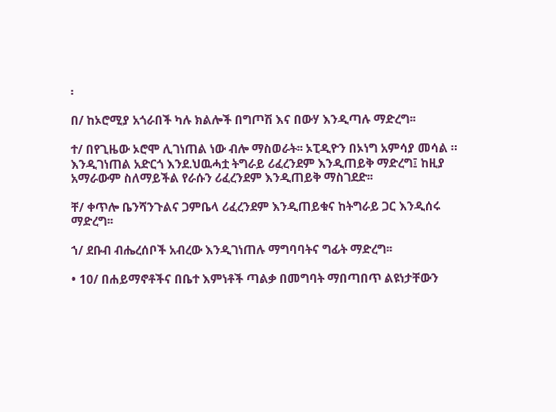፡

በ/ ከኦሮሚያ አጎራበች ካሉ ክልሎች በግጦሽ እና በውሃ እንዲጣሉ ማድረግ፡፡

ተ/ በየጊዜው ኦሮሞ ሊገነጠል ነው ብሎ ማስወራት፡፡ ኦፒዲዮን በኦነግ አምሳያ መሳል ። እንዲገነጠል አድርጎ እንደ.ህዉሓቷ ትግራይ ሪፈረንደም እንዲጠይቅ ማድረግ፤ ከዚያ አማራውም ስለማይችል የራሱን ሪፈረንደም እንዲጠይቅ ማስገደድ፡፡

ቸ/ ቀጥሎ ቤንሻንጉልና ጋምቤላ ሪፈረንደም እንዲጠይቁና ከትግራይ ጋር እንዲሰሩ ማድረግ፡፡

ኀ/ ደቡብ ብሔረሰቦች አብረው እንዲገነጠሉ ማግባባትና ግፊት ማድረግ፡፡

• 10/ በሐይማኖቶችና በቤተ እምነቶች ጣልቃ በመግባት ማበጣበጥ ልዩነታቸውን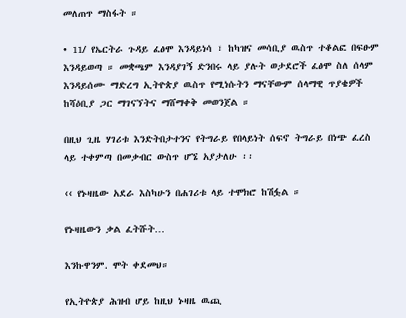መለጠጥ ማስፋት ።

• 11/ የኤርትራ ጉዳይ ፈፅሞ እንዳይነሳ ፣ ከካዝና መሳቢያ ዉስጥ ተቆልፎ በፍፁም እንዳይወጣ ። መቋጫም እንዳያገኝ ድንበሩ ላይ ያሉት ወታደሮች ፈፅሞ ስለ ሰላም እንዳይሰሙ ማድረግ ኢትዮጵያ ዉስጥ የሚነሱትን ማናቸውም ሰላማዊ ጥያቄዎች ከሻዕቢያ ጋር ማገናኘትና ማሸማቀቅ መወንጀል ።

በዚህ ጊዜ ሃገሪቱ እንድትበታተንና የትግራይ የበላይነት ሰፍኖ ትግራይ በነጭ ፈረስ ላይ ተቀምጣ በመቃብር ውስጥ ሆኜ አያታለሁ ፡፡

‹‹ የኑዛዜው አደራ እስካሁን በሐገሪቱ ላይ ተሞክሮ ከሽፏል ።

የኑዛዜውን ቃል ፈትሹት…

እንኩዋንም. ሞት ቀደመህ።

የኢትዮጵያ ሕዝብ ሆይ ከዚህ ኑዛዜ ዉጪ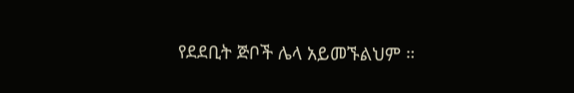የደደቢት ጅቦች ሌላ አይመኙልህም ።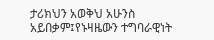ታሪክህን አወቅህ አሁንስ አይበቃም፤የኑዛዜውን ተግባራዊነት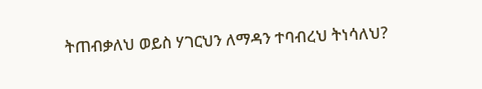ትጠብቃለህ ወይስ ሃገርህን ለማዳን ተባብረህ ትነሳለህ?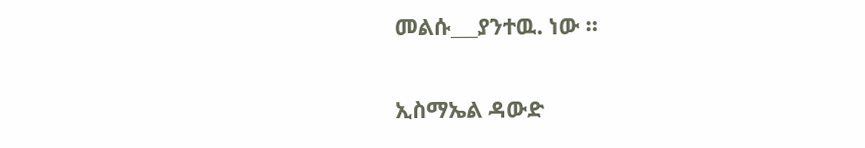መልሱ___ያንተዉ. ነው ።

ኢስማኤል ዳውድ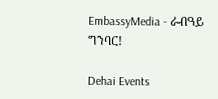EmbassyMedia - ራብዓይ ግንባር!

Dehai Events